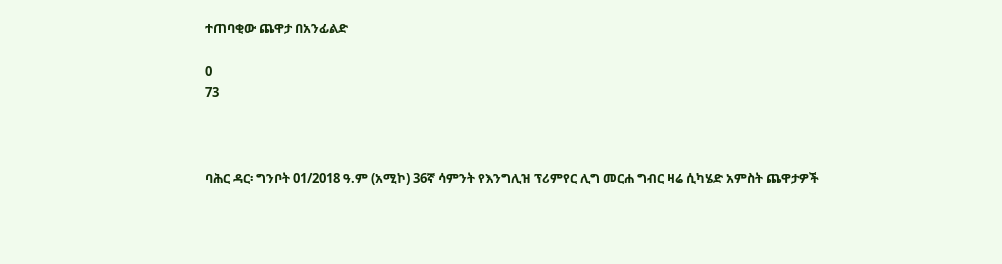ተጠባቂው ጨዋታ በአንፊልድ

0
73



ባሕር ዳር፡ ግንቦት 01/2018 ዓ.ም (አሚኮ) 36ኛ ሳምንት የእንግሊዝ ፕሪምየር ሊግ መርሐ ግብር ዛሬ ሲካሄድ አምስት ጨዋታዎች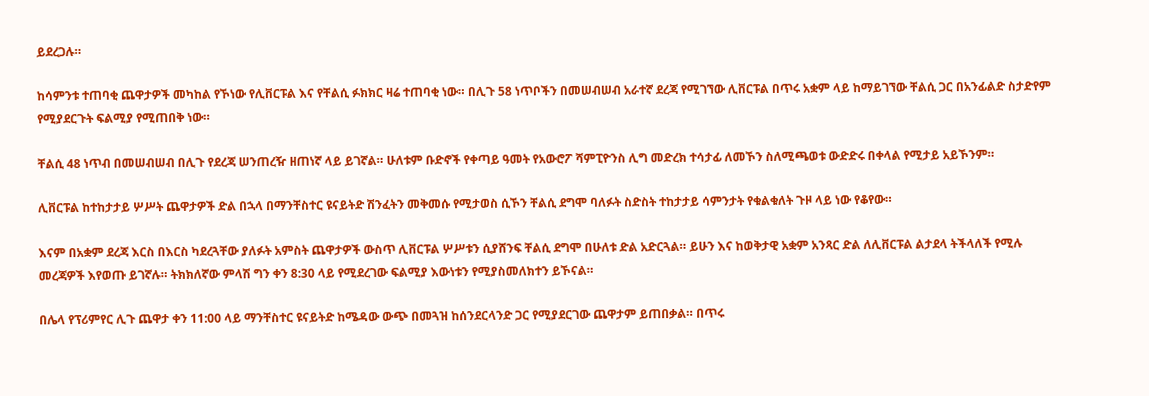ይደረጋሉ።

ከሳምንቱ ተጠባቂ ጨዋታዎች መካከል የኾነው የሊቨርፑል እና የቸልሲ ፉክክር ዛሬ ተጠባቂ ነው። በሊጉ 58 ነጥቦችን በመሠብሠብ አራተኛ ደረጃ የሚገኘው ሊቨርፑል በጥሩ አቋም ላይ ከማይገኘው ቸልሲ ጋር በአንፊልድ ስታድየም የሚያደርጉት ፍልሚያ የሚጠበቅ ነው።

ቸልሲ 48 ነጥብ በመሠብሠብ በሊጉ የደረጃ ሠንጠረዥ ዘጠነኛ ላይ ይገኛል። ሁለቱም ቡድኖች የቀጣይ ዓመት የአውሮፖ ሻምፒዮንስ ሊግ መድረክ ተሳታፊ ለመኾን ስለሚጫወቱ ውድድሩ በቀላል የሚታይ አይኾንም።

ሊቨርፑል ከተከታታይ ሦሥት ጨዋታዎች ድል በኋላ በማንቸስተር ዩናይትድ ሽንፈትን መቅመሱ የሚታወስ ሲኾን ቸልሲ ደግሞ ባለፉት ስድስት ተከታታይ ሳምንታት የቁልቁለት ጉዞ ላይ ነው የቆየው።

እናም በአቋም ደረጃ እርስ በእርስ ካደረጓቸው ያለፉት አምስት ጨዋታዎች ውስጥ ሊቨርፑል ሦሥቱን ሲያሸንፍ ቸልሲ ደግሞ በሁለቱ ድል አድርጓል። ይሁን እና ከወቅታዊ አቋም አንጻር ድል ለሊቨርፑል ልታደላ ትችላለች የሚሉ መረጃዎች እየወጡ ይገኛሉ። ትክክለኛው ምላሽ ግን ቀን 8:30 ላይ የሚደረገው ፍልሚያ እውነቱን የሚያስመለክተን ይኾናል።

በሌላ የፕሪምየር ሊጉ ጨዋታ ቀን 11:00 ላይ ማንቸስተር ዩናይትድ ከሜዳው ውጭ በመጓዝ ከሰንደርላንድ ጋር የሚያደርገው ጨዋታም ይጠበቃል። በጥሩ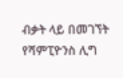ብቃት ላይ በመገኘት የሻምፒዮንስ ሊግ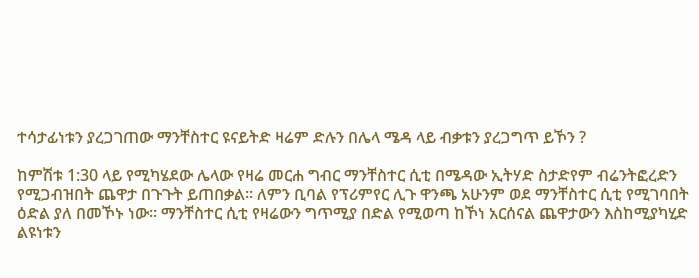ተሳታፊነቱን ያረጋገጠው ማንቸስተር ዩናይትድ ዛሬም ድሉን በሌላ ሜዳ ላይ ብቃቱን ያረጋግጥ ይኾን ?

ከምሽቱ 1:30 ላይ የሚካሄደው ሌላው የዛሬ መርሐ ግብር ማንቸስተር ሲቲ በሜዳው ኢትሃድ ስታድየም ብሬንትፎረድን የሚጋብዝበት ጨዋታ በጉጉት ይጠበቃል። ለምን ቢባል የፕሪምየር ሊጉ ዋንጫ አሁንም ወደ ማንቸስተር ሲቲ የሚገባበት ዕድል ያለ በመኾኑ ነው። ማንቸስተር ሲቲ የዛሬውን ግጥሚያ በድል የሚወጣ ከኾነ አርሰናል ጨዋታውን እስከሚያካሂድ ልዩነቱን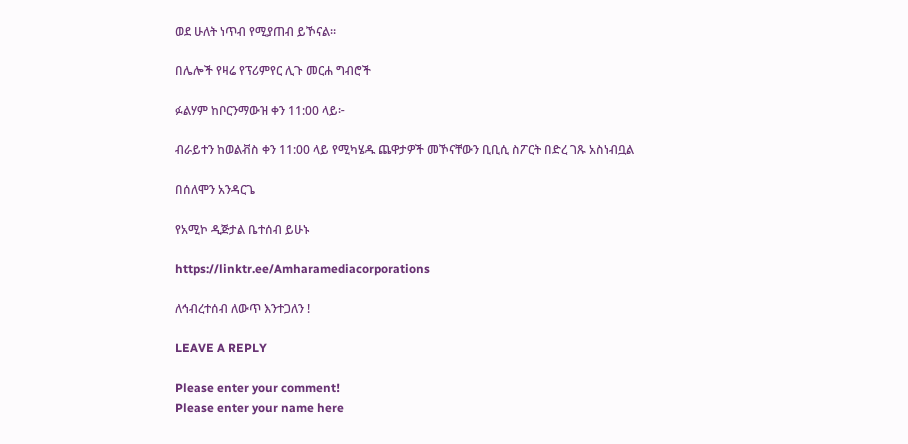ወደ ሁለት ነጥብ የሚያጠብ ይኾናል።

በሌሎች የዛሬ የፕሪምየር ሊጉ መርሐ ግብሮች

ፉልሃም ከቦርንማውዝ ቀን 11:00 ላይ፦

ብራይተን ከወልቭስ ቀን 11:00 ላይ የሚካሄዱ ጨዋታዎች መኾናቸውን ቢቢሲ ስፖርት በድረ ገጹ አስነብቧል

በሰለሞን አንዳርጌ

የአሚኮ ዲጅታል ቤተሰብ ይሁኑ

https://linktr.ee/Amharamediacorporations

ለኅብረተሰብ ለውጥ እንተጋለን !

LEAVE A REPLY

Please enter your comment!
Please enter your name here